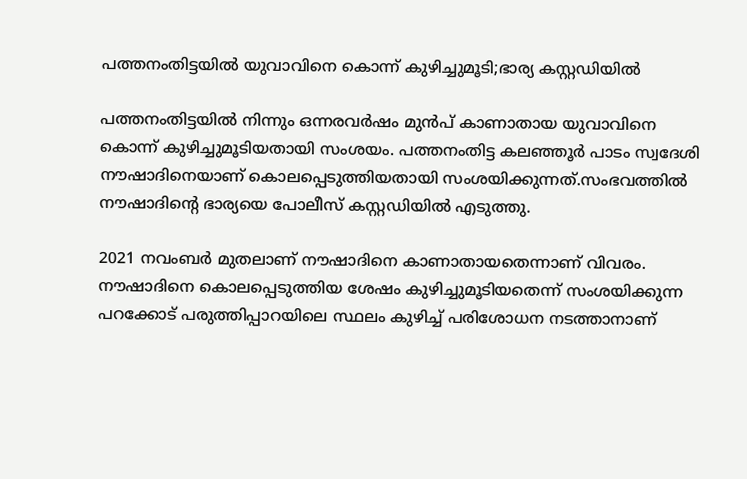പത്തനംതിട്ടയില്‍ യുവാവിനെ കൊന്ന് കുഴിച്ചുമൂടി;ഭാര്യ കസ്റ്റഡിയില്‍

പത്തനംതിട്ടയില്‍ നിന്നും ഒന്നരവര്‍ഷം മുന്‍പ് കാണാതായ യുവാവിനെ കൊന്ന് കുഴിച്ചുമൂടിയതായി സംശയം. പത്തനംതിട്ട കലഞ്ഞൂര്‍ പാടം സ്വദേശി നൗഷാദിനെയാണ് കൊലപ്പെടുത്തിയതായി സംശയിക്കുന്നത്.സംഭവത്തില്‍ നൗഷാദിന്റെ ഭാര്യയെ പോലീസ് കസ്റ്റഡിയില്‍ എടുത്തു.

2021 നവംബര്‍ മുതലാണ് നൗഷാദിനെ കാണാതായതെന്നാണ് വിവരം. നൗഷാദിനെ കൊലപ്പെടുത്തിയ ശേഷം കുഴിച്ചുമൂടിയതെന്ന് സംശയിക്കുന്ന പറക്കോട് പരുത്തിപ്പാറയിലെ സ്ഥലം കുഴിച്ച് പരിശോധന നടത്താനാണ്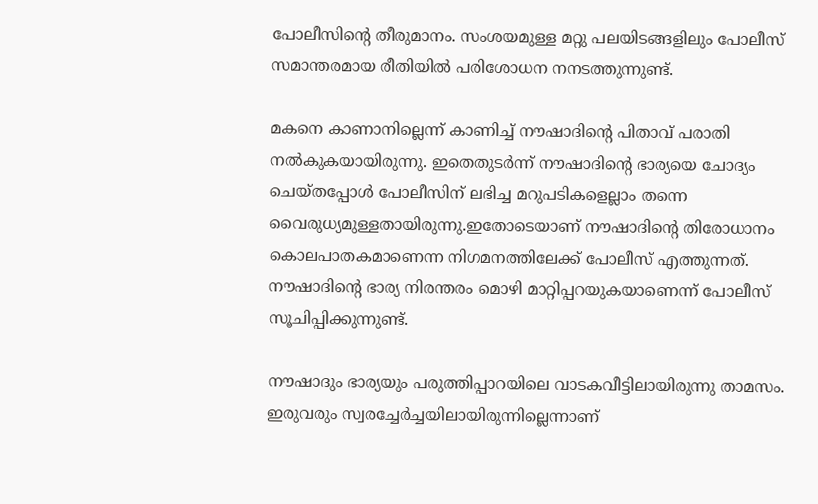പോലീസിന്റെ തീരുമാനം. സംശയമുള്ള മറ്റു പലയിടങ്ങളിലും പോലീസ് സമാന്തരമായ രീതിയില്‍ പരിശോധന നനടത്തുന്നുണ്ട്.

മകനെ കാണാനില്ലെന്ന് കാണിച്ച് നൗഷാദിന്റെ പിതാവ് പരാതി നല്‍കുകയായിരുന്നു. ഇതെതുടര്‍ന്ന് നൗഷാദിന്റെ ഭാര്യയെ ചോദ്യം ചെയ്തപ്പോള്‍ പോലീസിന് ലഭിച്ച മറുപടികളെല്ലാം തന്നെ വൈരുധ്യമുള്ളതായിരുന്നു.ഇതോടെയാണ് നൗഷാദിന്റെ തിരോധാനം കൊലപാതകമാണെന്ന നിഗമനത്തിലേക്ക് പോലീസ് എത്തുന്നത്. നൗഷാദിന്റെ ഭാര്യ നിരന്തരം മൊഴി മാറ്റിപ്പറയുകയാണെന്ന് പോലീസ് സൂചിപ്പിക്കുന്നുണ്ട്.

നൗഷാദും ഭാര്യയും പരുത്തിപ്പാറയിലെ വാടകവീട്ടിലായിരുന്നു താമസം. ഇരുവരും സ്വരച്ചേര്‍ച്ചയിലായിരുന്നില്ലെന്നാണ്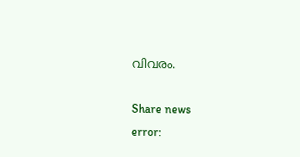വിവരം.

Share news
error: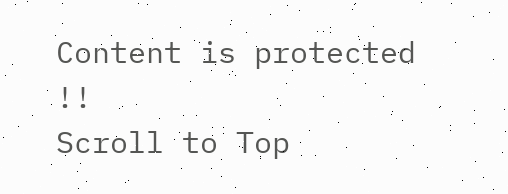Content is protected !!
Scroll to Top